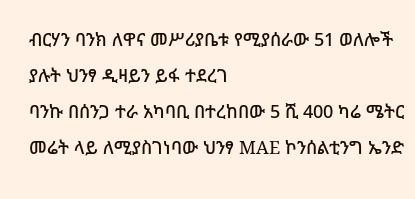ብርሃን ባንክ ለዋና መሥሪያቤቱ የሚያሰራው 51 ወለሎች ያሉት ህንፃ ዲዛይን ይፋ ተደረገ
ባንኩ በሰንጋ ተራ አካባቢ በተረከበው 5 ሺ 400 ካሬ ሜትር መሬት ላይ ለሚያስገነባው ህንፃ MAE ኮንሰልቲንግ ኤንድ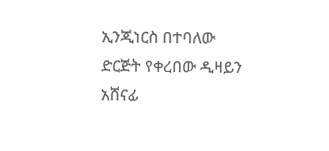ኢንጂነርስ በተባለው ድርጅት የቀረበው ዲዛይን አሸናፊ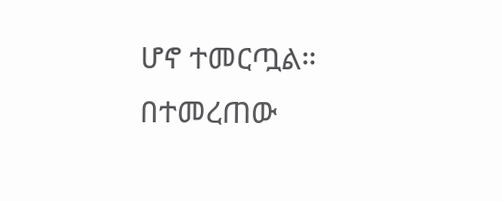ሆኖ ተመርጧል።
በተመረጠው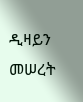ዲዛይን መሠረት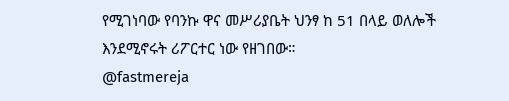የሚገነባው የባንኩ ዋና መሥሪያቤት ህንፃ ከ 51 በላይ ወለሎች እንደሚኖሩት ሪፖርተር ነው የዘገበው።
@fastmereja